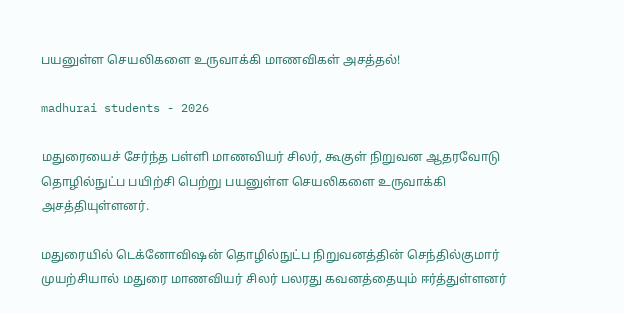பயனுள்ள செயலிகளை உருவாக்கி மாணவிகள் அசத்தல்!

madhurai students - 2026

மதுரையைச் சேர்ந்த பள்ளி மாணவியர் சிலர், கூகுள் நிறுவன ஆதரவோடு தொழில்நுட்ப பயிற்சி பெற்று பயனுள்ள செயலிகளை உருவாக்கி அசத்தியுள்ளனர்.

மதுரையில் டெக்னோவிஷன் தொழில்நுட்ப நிறுவனத்தின் செந்தில்குமார் முயற்சியால் மதுரை மாணவியர் சிலர் பலரது கவனத்தையும் ஈர்த்துள்ளனர்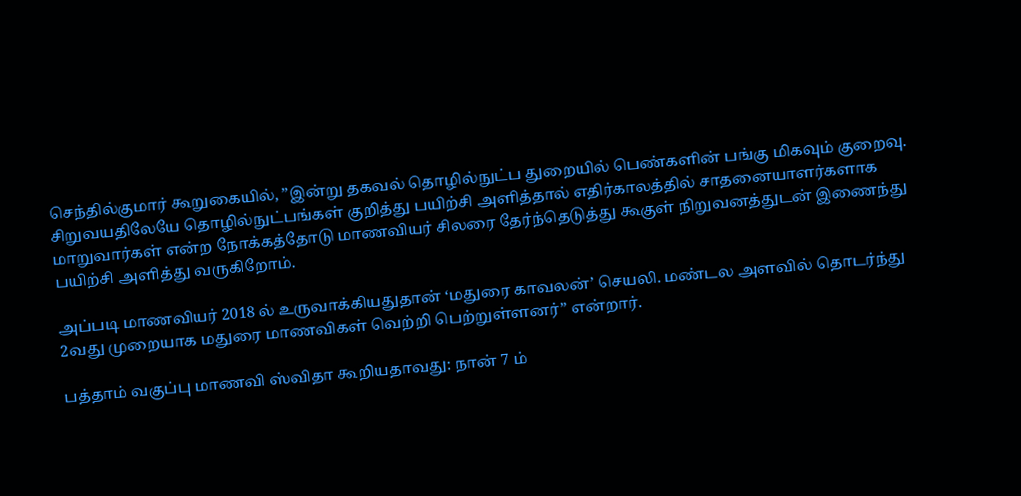செந்தில்குமார் கூறுகையில், ”இன்று தகவல் தொழில்நுட்ப துறையில் பெண்களின் பங்கு மிகவும் குறைவு. சிறுவயதிலேயே தொழில்நுட்பங்கள் குறித்து பயிற்சி அளித்தால் எதிர்காலத்தில் சாதனையாளர்களாக மாறுவார்கள் என்ற நோக்கத்தோடு மாணவியர் சிலரை தேர்ந்தெடுத்து கூகுள் நிறுவனத்துடன் இணைந்து பயிற்சி அளித்து வருகிறோம்.

அப்படி மாணவியர் 2018 ல் உருவாக்கியதுதான் ‘மதுரை காவலன்’ செயலி. மண்டல அளவில் தொடர்ந்து 2வது முறையாக மதுரை மாணவிகள் வெற்றி பெற்றுள்ளனர்” என்றார்.

பத்தாம் வகுப்பு மாணவி ஸ்விதா கூறியதாவது: நான் 7 ம்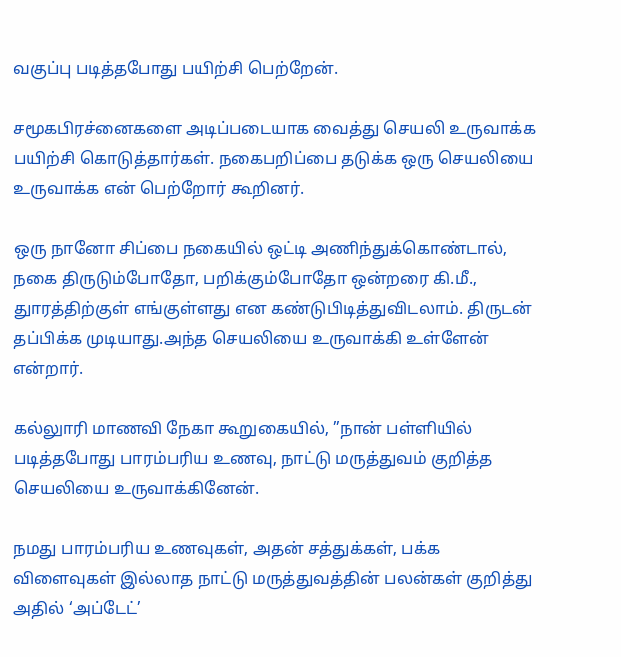வகுப்பு படித்தபோது பயிற்சி பெற்றேன்.

சமூகபிரச்னைகளை அடிப்படையாக வைத்து செயலி உருவாக்க பயிற்சி கொடுத்தார்கள். நகைபறிப்பை தடுக்க ஒரு செயலியை உருவாக்க என் பெற்றோர் கூறினர்.

ஒரு நானோ சிப்பை நகையில் ஒட்டி அணிந்துக்கொண்டால், நகை திருடும்போதோ, பறிக்கும்போதோ ஒன்றரை கி.மீ., துாரத்திற்குள் எங்குள்ளது என கண்டுபிடித்துவிடலாம். திருடன் தப்பிக்க முடியாது.அந்த செயலியை உருவாக்கி உள்ளேன் என்றார்.

கல்லுாரி மாணவி நேகா கூறுகையில், ”நான் பள்ளியில் படித்தபோது பாரம்பரிய உணவு, நாட்டு மருத்துவம் குறித்த செயலியை உருவாக்கினேன்.

நமது பாரம்பரிய உணவுகள், அதன் சத்துக்கள், பக்க விளைவுகள் இல்லாத நாட்டு மருத்துவத்தின் பலன்கள் குறித்து அதில் ‘அப்டேட்’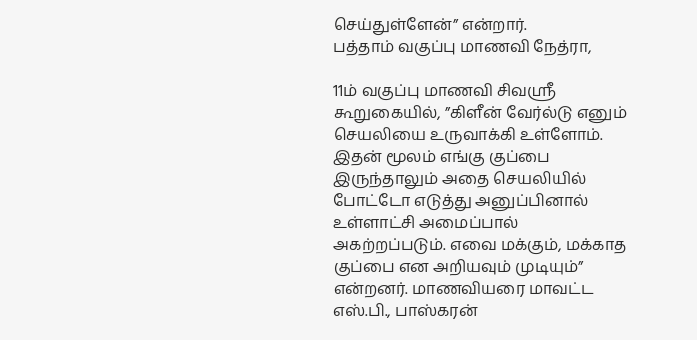செய்துள்ளேன்” என்றார்.
பத்தாம் வகுப்பு மாணவி நேத்ரா,

11ம் வகுப்பு மாணவி சிவஸ்ரீ கூறுகையில், ”கிளீன் வேர்ல்டு எனும் செயலியை உருவாக்கி உள்ளோம். இதன் மூலம் எங்கு குப்பை இருந்தாலும் அதை செயலியில் போட்டோ எடுத்து அனுப்பினால் உள்ளாட்சி அமைப்பால் அகற்றப்படும். எவை மக்கும், மக்காத குப்பை என அறியவும் முடியும்” என்றனர். மாணவியரை மாவட்ட எஸ்.பி., பாஸ்கரன்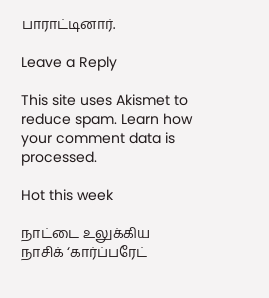பாராட்டினார்.

Leave a Reply

This site uses Akismet to reduce spam. Learn how your comment data is processed.

Hot this week

நாட்டை உலுக்கிய நாசிக் ‘கார்ப்பரேட்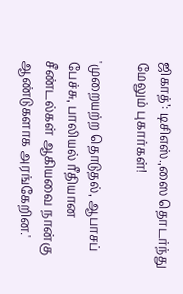ஜிகாத்’: டிசிஎஸ்.,ஸை தொடர்ந்து மேலும் புகார்கள்!

'முறையற்ற தொடுதல், ஆபாசப் பேச்சு, பாலியல் ரீதியான சீண்டல்கள் ஆகியவை நான்கு ஆண்டுகளாக அரங்கேறின.'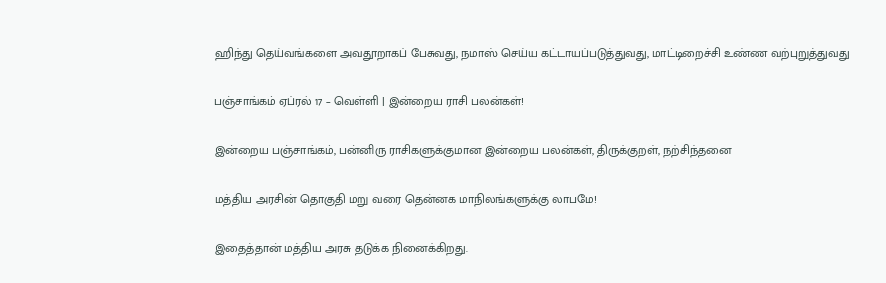ஹிந்து தெய்வங்களை அவதூறாகப் பேசுவது, நமாஸ் செய்ய கட்டாயப்படுத்துவது, மாட்டிறைச்சி உண்ண வற்புறுத்துவது

பஞ்சாங்கம் ஏப்ரல் 17 – வெள்ளி | இன்றைய ராசி பலன்கள்!

இன்றைய பஞ்சாங்கம், பன்னிரு ராசிகளுக்குமான இன்றைய பலன்கள், திருக்குறள், நற்சிந்தனை

மத்திய அரசின் தொகுதி மறு வரை தென்னக மாநிலங்களுக்கு லாபமே!

இதைத்தான் மத்திய அரசு தடுக்க நினைக்கிறது.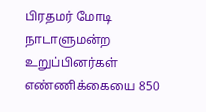பிரதமர் மோடி நாடாளுமன்ற உறுப்பினர்கள் எண்ணிக்கையை 850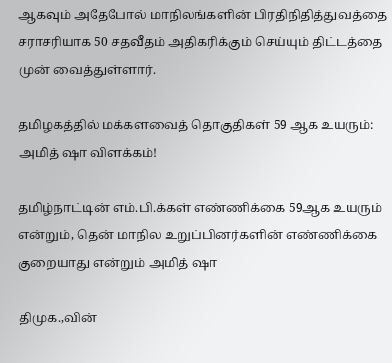ஆகவும் அதேபோல் மாநிலங்களின் பிரதிநிதித்துவத்தை சராசரியாக 50 சதவீதம் அதிகரிக்கும் செய்யும் திட்டத்தை முன் வைத்துள்ளார்.

தமிழகத்தில் மக்களவைத் தொகுதிகள் 59 ஆக உயரும்: அமித் ஷா விளக்கம்!

தமிழ்நாட்டின் எம்.பி.க்கள் எண்ணிக்கை 59ஆக உயரும் என்றும், தென் மாநில உறுப்பினர்களின் எண்ணிக்கை குறையாது என்றும் அமித் ஷா

திமுக.,வின்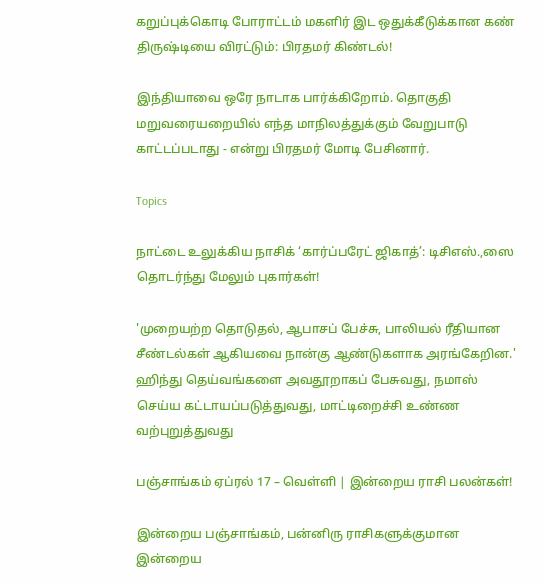கறுப்புக்கொடி போராட்டம் மகளிர் இட ஒதுக்கீடுக்கான கண் திருஷ்டியை விரட்டும்: பிரதமர் கிண்டல்!

இந்தியாவை ஒரே நாடாக பார்க்கிறோம். தொகுதி மறுவரையறையில் எந்த மாநிலத்துக்கும் வேறுபாடு காட்டப்படாது - என்று பிரதமர் மோடி பேசினார்.

Topics

நாட்டை உலுக்கிய நாசிக் ‘கார்ப்பரேட் ஜிகாத்’: டிசிஎஸ்.,ஸை தொடர்ந்து மேலும் புகார்கள்!

'முறையற்ற தொடுதல், ஆபாசப் பேச்சு, பாலியல் ரீதியான சீண்டல்கள் ஆகியவை நான்கு ஆண்டுகளாக அரங்கேறின.' ஹிந்து தெய்வங்களை அவதூறாகப் பேசுவது, நமாஸ் செய்ய கட்டாயப்படுத்துவது, மாட்டிறைச்சி உண்ண வற்புறுத்துவது

பஞ்சாங்கம் ஏப்ரல் 17 – வெள்ளி | இன்றைய ராசி பலன்கள்!

இன்றைய பஞ்சாங்கம், பன்னிரு ராசிகளுக்குமான இன்றைய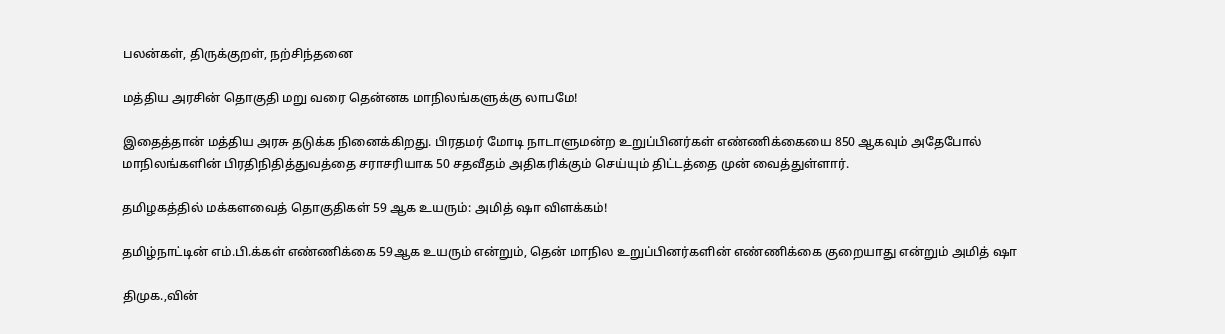பலன்கள், திருக்குறள், நற்சிந்தனை

மத்திய அரசின் தொகுதி மறு வரை தென்னக மாநிலங்களுக்கு லாபமே!

இதைத்தான் மத்திய அரசு தடுக்க நினைக்கிறது. பிரதமர் மோடி நாடாளுமன்ற உறுப்பினர்கள் எண்ணிக்கையை 850 ஆகவும் அதேபோல் மாநிலங்களின் பிரதிநிதித்துவத்தை சராசரியாக 50 சதவீதம் அதிகரிக்கும் செய்யும் திட்டத்தை முன் வைத்துள்ளார்.

தமிழகத்தில் மக்களவைத் தொகுதிகள் 59 ஆக உயரும்: அமித் ஷா விளக்கம்!

தமிழ்நாட்டின் எம்.பி.க்கள் எண்ணிக்கை 59ஆக உயரும் என்றும், தென் மாநில உறுப்பினர்களின் எண்ணிக்கை குறையாது என்றும் அமித் ஷா

திமுக.,வின்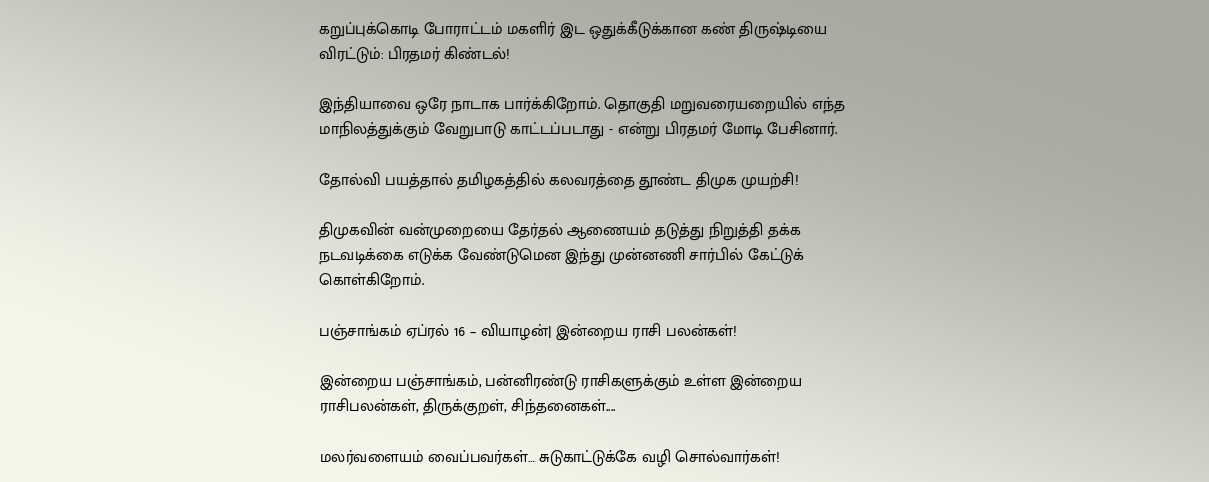கறுப்புக்கொடி போராட்டம் மகளிர் இட ஒதுக்கீடுக்கான கண் திருஷ்டியை விரட்டும்: பிரதமர் கிண்டல்!

இந்தியாவை ஒரே நாடாக பார்க்கிறோம். தொகுதி மறுவரையறையில் எந்த மாநிலத்துக்கும் வேறுபாடு காட்டப்படாது - என்று பிரதமர் மோடி பேசினார்.

தோல்வி பயத்தால் தமிழகத்தில் கலவரத்தை தூண்ட திமுக முயற்சி!

திமுகவின் வன்முறையை தேர்தல் ஆணையம் தடுத்து நிறுத்தி தக்க நடவடிக்கை எடுக்க வேண்டுமென இந்து முன்னணி சார்பில் கேட்டுக் கொள்கிறோம்.

பஞ்சாங்கம் ஏப்ரல் 16 – வியாழன்| இன்றைய ராசி பலன்கள்!

இன்றைய பஞ்சாங்கம், பன்னிரண்டு ராசிகளுக்கும் உள்ள இன்றைய ராசிபலன்கள், திருக்குறள், சிந்தனைகள்....

மலர்வளையம் வைப்பவர்கள்… சுடுகாட்டுக்கே வழி சொல்வார்கள்!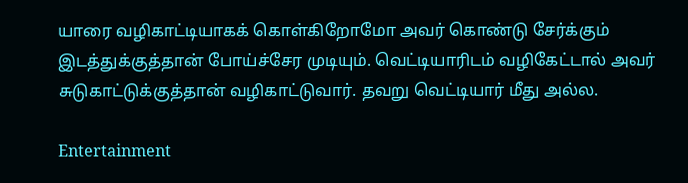யாரை வழிகாட்டியாகக் கொள்கிறோமோ அவர் கொண்டு சேர்க்கும் இடத்துக்குத்தான் போய்ச்சேர முடியும். வெட்டியாரிடம் வழிகேட்டால் அவர் சுடுகாட்டுக்குத்தான் வழிகாட்டுவார். தவறு வெட்டியார் மீது அல்ல.

Entertainment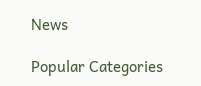News

Popular Categories